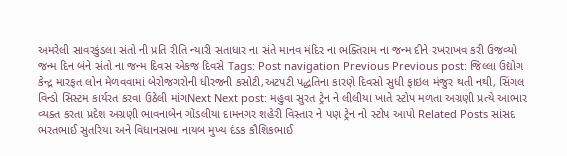અમરેલી સાવરકુંડલા સંતો ની પ્રતિ રીતિ ન્યારી સતાધાર ના સંતે માનવ મંદિર ના ભક્તિરામ ના જન્મ દીને રખરાખવ કરી ઉજવ્યો જન્મ દિન બંને સંતો ના જન્મ દિવસ એકજ દિવસે Tags: Post navigation Previous Previous post: જિલ્લા ઉદ્યોગ કેન્દ્ર મારફત લોન મેળવવામાં બેરોજગરોની ધીરજની કસોટી,અટપટી પદ્ધતિના કારણે દિવસો સુધી ફાઇલ મંજુર થતી નથી, સિંગલ વિન્ડો સિસ્ટમ કાર્યરત કરવા ઉઠેલી માંગNext Next post: મહુવા સુરત ટ્રેન ને લીલીયા ખાતે સ્ટોપ મળતા અગ્રણી પ્રત્યે આભાર વ્યક્ત કરતા પ્રદેશ અગ્રણી ભાવનાબેન ગોંડલીયા દામનગર શહેરી વિસ્તાર ને પણ ટ્રેન નો સ્ટોપ આપો Related Posts સાંસદ ભરતભાઈ સુતરિયા અને વિધાનસભા નાયબ મુખ્ય દંડક કૌશિકભાઈ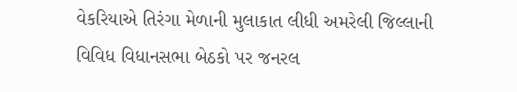વેકરિયાએ તિરંગા મેળાની મુલાકાત લીધી અમરેલી જિલ્લાની વિવિધ વિધાનસભા બેઠકો પર જનરલ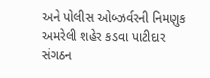અને પોલીસ ઓબ્ઝર્વરની નિમણુક અમરેલી શહેર કડવા પાટીદાર સંગઠન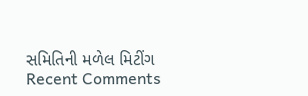સમિતિની મળેલ મિટીંગ
Recent Comments